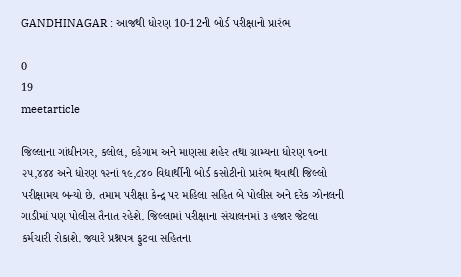GANDHINAGAR : આજથી ધોરણ 10-12ની બોર્ડ પરીક્ષાનો પ્રારંભ

0
19
meetarticle

જિલ્લાના ગાંધીનગર, કલોલ, દહેગામ અને માણસા શહેર તથા ગ્રામ્યના ધોરણ ૧૦ના ૨૫,૪૪૪ અને ધોરણ ૧૨નાં ૧૯,૮૪૦ વિદ્યાર્થીની બોર્ડ કસોટીનો પ્રારંભ થવાથી જિલ્લો પરીક્ષામય બન્યો છે. તમામ પરીક્ષા કેન્દ્ર પર મહિલા સહિત બે પોલીસ અને દરેક ઝોનલની ગાડીમાં પણ પોલીસ તૈનાત રહેશે. જિલ્લામાં પરીક્ષાના સંચાલનમાં ૩ હજાર જેટલા કર્મચારી રોકાશે. જ્યારે પ્રશ્નપત્ર ફુટવા સહિતના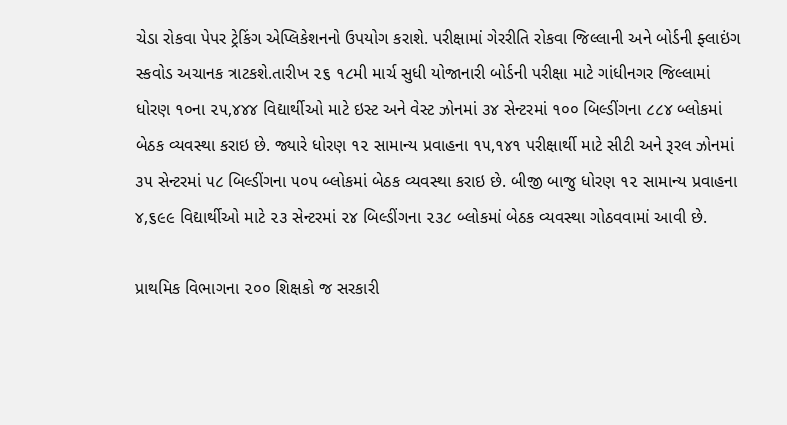ચેડા રોકવા પેપર ટ્રેકિંગ એપ્લિકેશનનો ઉપયોગ કરાશે. પરીક્ષામાં ગેરરીતિ રોકવા જિલ્લાની અને બોર્ડની ફ્લાઇંગ સ્કવોડ અચાનક ત્રાટકશે.તારીખ ૨૬ ૧૮મી માર્ચ સુધી યોજાનારી બોર્ડની પરીક્ષા માટે ગાંધીનગર જિલ્લામાં ધોરણ ૧૦ના ૨૫,૪૪૪ વિદ્યાર્થીઓ માટે ઇસ્ટ અને વેસ્ટ ઝોનમાં ૩૪ સેન્ટરમાં ૧૦૦ બિલ્ડીંગના ૮૮૪ બ્લોકમાં બેઠક વ્યવસ્થા કરાઇ છે. જ્યારે ધોરણ ૧૨ સામાન્ય પ્રવાહના ૧૫,૧૪૧ પરીક્ષાર્થી માટે સીટી અને રૂરલ ઝોનમાં ૩૫ સેન્ટરમાં ૫૮ બિલ્ડીંગના ૫૦૫ બ્લોકમાં બેઠક વ્યવસ્થા કરાઇ છે. બીજી બાજુ ધોરણ ૧૨ સામાન્ય પ્રવાહના ૪,૬૯૯ વિદ્યાર્થીઓ માટે ૨૩ સેન્ટરમાં ૨૪ બિલ્ડીંગના ૨૩૮ બ્લોકમાં બેઠક વ્યવસ્થા ગોઠવવામાં આવી છે.

પ્રાથમિક વિભાગના ૨૦૦ શિક્ષકો જ સરકારી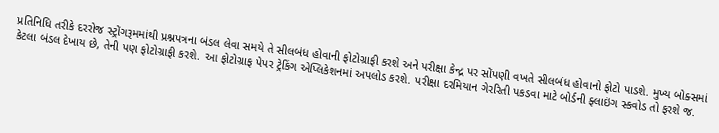પ્રતિનિધિ તરીકે દરરોજ સ્ટ્રોંગરૂમમાંથી પ્રશ્નપત્રના બંડલ લેવા સમયે તે સીલબંધ હોવાની ફોટોગ્રાફી કરશે અને પરીક્ષા કેન્દ્ર પર સોંપણી વખતે સીલબંધ હોવાનો ફોટો પાડશે. મુખ્ય બોક્સમાં કેટલા બંડલ દેખાય છે, તેની પણ ફોટોગ્રાફી કરશે. આ ફોટોગ્રાફ પેપર ટ્રેકિંગ એપ્લિકેશનમાં અપલોડ કરશે. પરીક્ષા દરમિયાન ગેરરિતી પકડવા માટે બોર્ડની ફ્લાઇંગ સ્કવોડ તો ફરશે જ.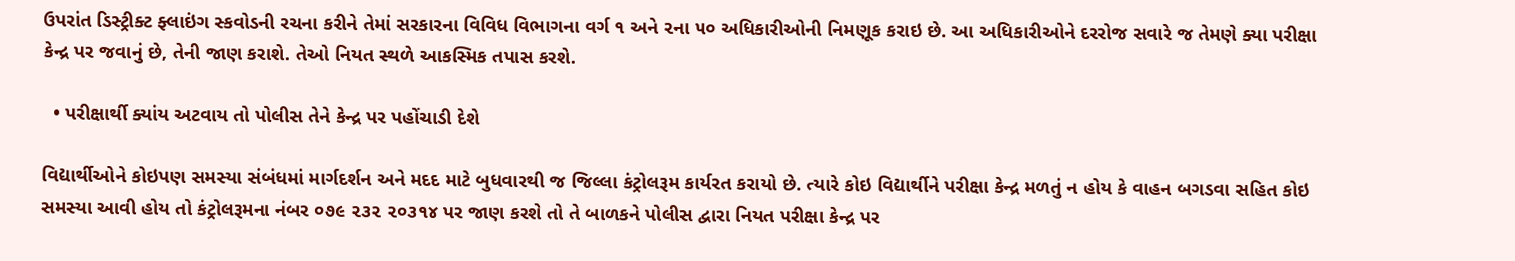ઉપરાંત ડિસ્ટ્રીક્ટ ફ્લાઇંગ સ્કવોડની રચના કરીને તેમાં સરકારના વિવિધ વિભાગના વર્ગ ૧ અને ૨ના ૫૦ અધિકારીઓની નિમણૂક કરાઇ છે. આ અધિકારીઓને દરરોજ સવારે જ તેમણે ક્યા પરીક્ષા કેન્દ્ર પર જવાનું છે, તેની જાણ કરાશે. તેઓ નિયત સ્થળે આકસ્મિક તપાસ કરશે.

  • પરીક્ષાર્થી ક્યાંય અટવાય તો પોલીસ તેને કેન્દ્ર પર પહોંચાડી દેશે

વિદ્યાર્થીઓને કોઇપણ સમસ્યા સંબંધમાં માર્ગદર્શન અને મદદ માટે બુધવારથી જ જિલ્લા કંટ્રોલરૂમ કાર્યરત કરાયો છે. ત્યારે કોઇ વિદ્યાર્થીને પરીક્ષા કેન્દ્ર મળતું ન હોય કે વાહન બગડવા સહિત કોઇ સમસ્યા આવી હોય તો કંટ્રોલરૂમના નંબર ૦૭૯ ૨૩૨ ૨૦૩૧૪ પર જાણ કરશે તો તે બાળકને પોલીસ દ્વારા નિયત પરીક્ષા કેન્દ્ર પર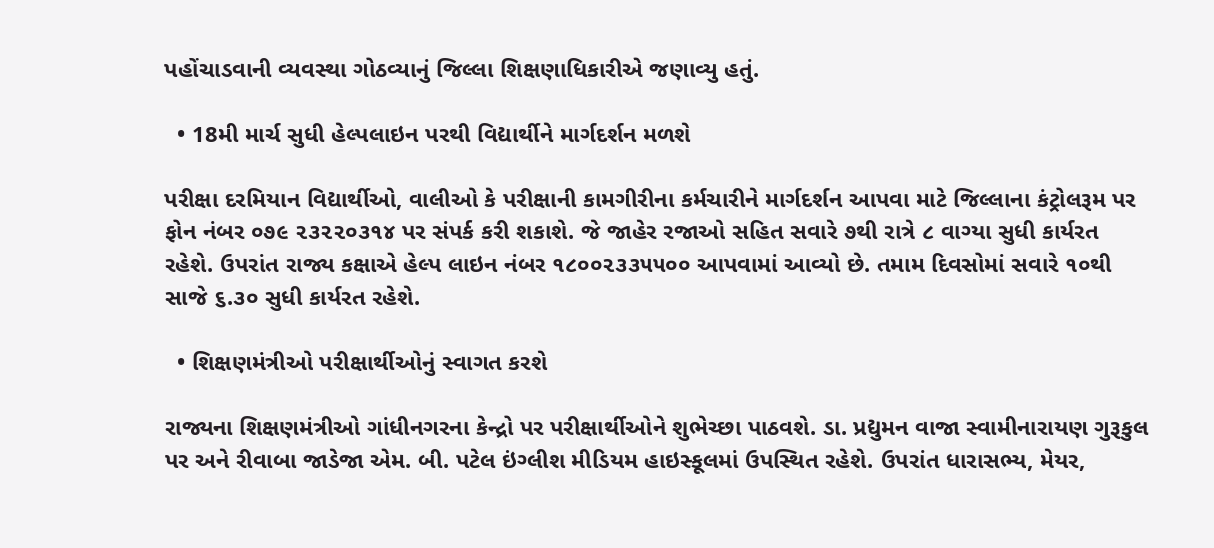પહોંચાડવાની વ્યવસ્થા ગોઠવ્યાનું જિલ્લા શિક્ષણાધિકારીએ જણાવ્યુ હતું.

  • 18મી માર્ચ સુધી હેલ્પલાઇન પરથી વિદ્યાર્થીને માર્ગદર્શન મળશે

પરીક્ષા દરમિયાન વિદ્યાર્થીઓ, વાલીઓ કે પરીક્ષાની કામગીરીના કર્મચારીને માર્ગદર્શન આપવા માટે જિલ્લાના કંટ્રોલરૂમ પર ફોન નંબર ૦૭૯ ૨૩૨૨૦૩૧૪ પર સંપર્ક કરી શકાશે. જે જાહેર રજાઓ સહિત સવારે ૭થી રાત્રે ૮ વાગ્યા સુધી કાર્યરત રહેશે. ઉપરાંત રાજ્ય કક્ષાએ હેલ્પ લાઇન નંબર ૧૮૦૦૨૩૩૫૫૦૦ આપવામાં આવ્યો છે. તમામ દિવસોમાં સવારે ૧૦થી સાજે ૬.૩૦ સુધી કાર્યરત રહેશે.

  • શિક્ષણમંત્રીઓ પરીક્ષાર્થીઓનું સ્વાગત કરશે

રાજ્યના શિક્ષણમંત્રીઓ ગાંધીનગરના કેન્દ્રો પર પરીક્ષાર્થીઓને શુભેચ્છા પાઠવશે. ડા. પ્રદ્યુમન વાજા સ્વામીનારાયણ ગુરૂકુલ પર અને રીવાબા જાડેજા એમ. બી. પટેલ ઇંગ્લીશ મીડિયમ હાઇસ્કૂલમાં ઉપસ્થિત રહેશે. ઉપરાંત ધારાસભ્ય, મેયર,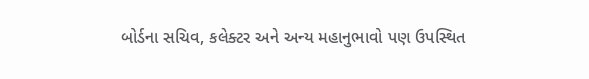બોર્ડના સચિવ, કલેક્ટર અને અન્ય મહાનુભાવો પણ ઉપસ્થિત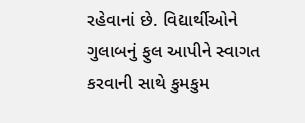રહેવાનાં છે. વિદ્યાર્થીઓને ગુલાબનું ફુલ આપીને સ્વાગત કરવાની સાથે કુમકુમ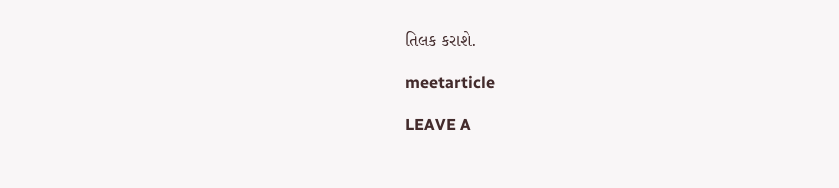તિલક કરાશે.

meetarticle

LEAVE A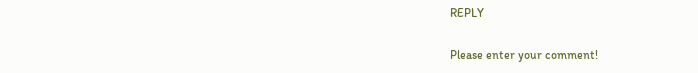REPLY

Please enter your comment!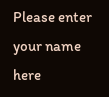Please enter your name here